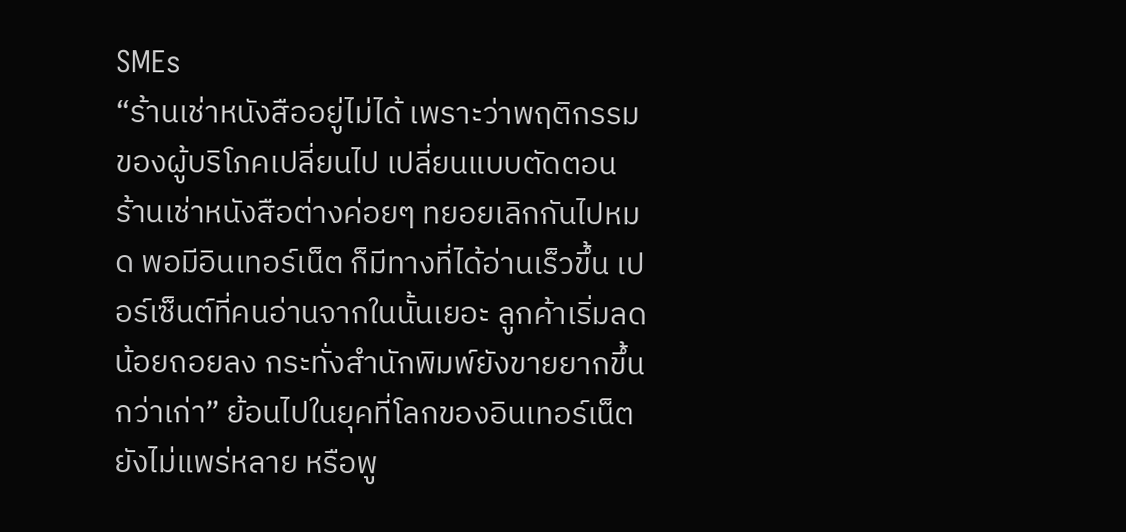SMEs
“ร้านเช่าหนังสืออยู่ไม่ได้ เพราะว่าพฤติกรรมของผู้บริโภคเปลี่ยนไป เปลี่ยนแบบตัดตอน ร้านเช่าหนังสือต่างค่อยๆ ทยอยเลิกกันไปหมด พอมีอินเทอร์เน็ต ก็มีทางที่ได้อ่านเร็วขึ้น เปอร์เซ็นต์ที่คนอ่านจากในนั้นเยอะ ลูกค้าเริ่มลดน้อยถอยลง กระทั่งสำนักพิมพ์ยังขายยากขึ้นกว่าเก่า” ย้อนไปในยุคที่โลกของอินเทอร์เน็ตยังไม่แพร่หลาย หรือพู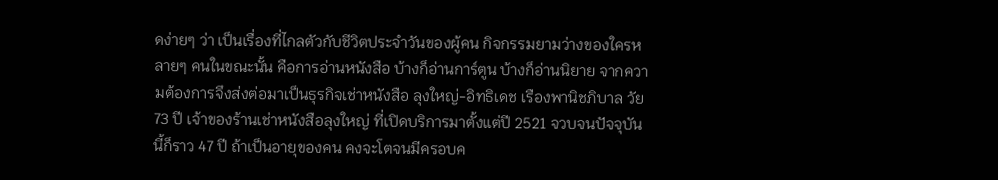ดง่ายๆ ว่า เป็นเรื่องที่ไกลตัวกับชีวิตประจำวันของผู้คน กิจกรรมยามว่างของใครหลายๆ คนในขณะนั้น คือการอ่านหนังสือ บ้างก็อ่านการ์ตูน บ้างก็อ่านนิยาย จากความต้องการจึงส่งต่อมาเป็นธุรกิจเช่าหนังสือ ลุงใหญ่-อิทธิเดช เรืองพานิชภิบาล วัย 73 ปี เจ้าของร้านเช่าหนังสือลุงใหญ่ ที่เปิดบริการมาตั้งแต่ปี 2521 จวบจนปัจจุบันนี้ก็ราว 47 ปี ถ้าเป็นอายุของคน คงจะโตจนมีครอบค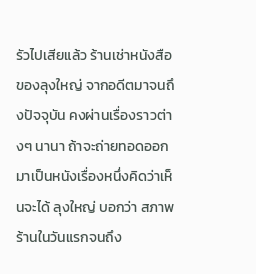รัวไปเสียแล้ว ร้านเช่าหนังสือของลุงใหญ่ จากอดีตมาจนถึงปัจจุบัน คงผ่านเรื่องราวต่างๆ นานา ถ้าจะถ่ายทอดออกมาเป็นหนังเรื่องหนึ่งคิดว่าเห็นจะได้ ลุงใหญ่ บอกว่า สภาพร้านในวันแรกจนถึง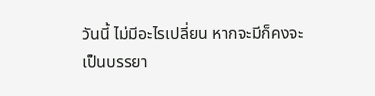วันนี้ ไม่มีอะไรเปลี่ยน หากจะมีก็คงจะเป็นบรรยา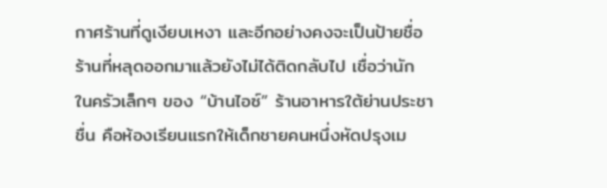กาศร้านที่ดูเงียบเหงา และอีกอย่างคงจะเป็นป้ายชื่อร้านที่หลุดออกมาแล้วยังไม่ได้ติดกลับไป เชื่อว่านัก
ในครัวเล็กๆ ของ “บ้านไอซ์” ร้านอาหารใต้ย่านประชาชื่น คือห้องเรียนแรกให้เด็กชายคนหนึ่งหัดปรุงเม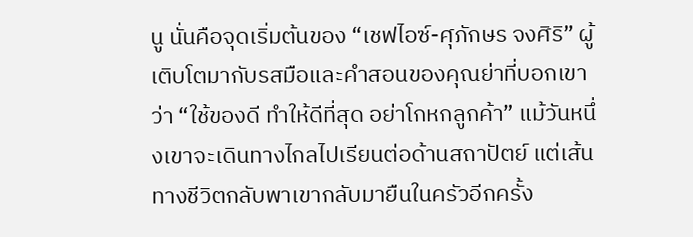นู นั่นคือจุดเริ่มต้นของ “เชฟไอซ์-ศุภักษร จงศิริ” ผู้เติบโตมากับรสมือและคำสอนของคุณย่าที่บอกเขาว่า “ใช้ของดี ทำให้ดีที่สุด อย่าโกหกลูกค้า” แม้วันหนึ่งเขาจะเดินทางไกลไปเรียนต่อด้านสถาปัตย์ แต่เส้นทางชีวิตกลับพาเขากลับมายืนในครัวอีกครั้ง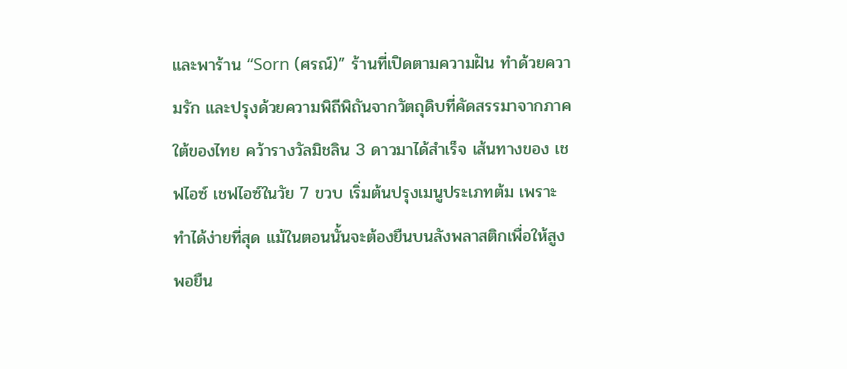และพาร้าน “Sorn (ศรณ์)” ร้านที่เปิดตามความฝัน ทำด้วยความรัก และปรุงด้วยความพิถีพิถันจากวัตถุดิบที่คัดสรรมาจากภาคใต้ของไทย คว้ารางวัลมิชลิน 3 ดาวมาได้สำเร็จ เส้นทางของ เชฟไอซ์ เชฟไอซ์ในวัย 7 ขวบ เริ่มต้นปรุงเมนูประเภทต้ม เพราะทำได้ง่ายที่สุด แม้ในตอนนั้นจะต้องยืนบนลังพลาสติกเพื่อให้สูงพอยืน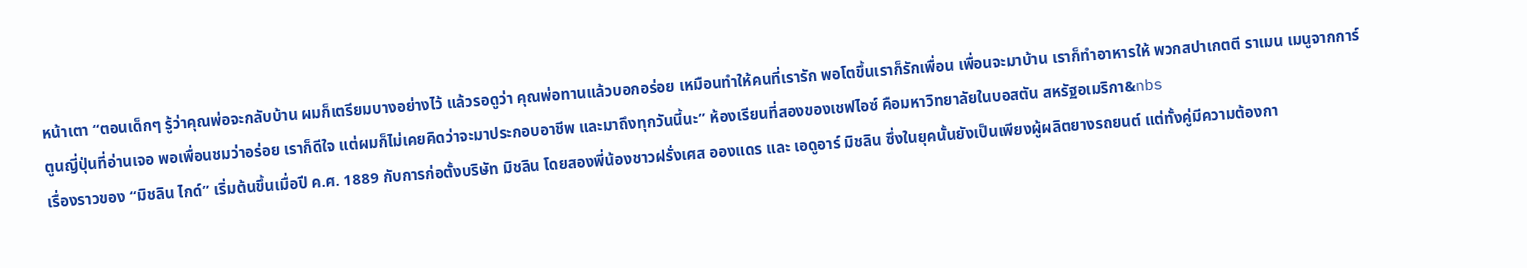หน้าเตา “ตอนเด็กๆ รู้ว่าคุณพ่อจะกลับบ้าน ผมก็เตรียมบางอย่างไว้ แล้วรอดูว่า คุณพ่อทานแล้วบอกอร่อย เหมือนทำให้คนที่เรารัก พอโตขึ้นเราก็รักเพื่อน เพื่อนจะมาบ้าน เราก็ทำอาหารให้ พวกสปาเกตตี ราเมน เมนูจากการ์ตูนญี่ปุ่นที่อ่านเจอ พอเพื่อนชมว่าอร่อย เราก็ดีใจ แต่ผมก็ไม่เคยคิดว่าจะมาประกอบอาชีพ และมาถึงทุกวันนี้นะ” ห้องเรียนที่สองของเชฟไอซ์ คือมหาวิทยาลัยในบอสตัน สหรัฐอเมริกา&nbs
เรื่องราวของ “มิชลิน ไกด์” เริ่มต้นขึ้นเมื่อปี ค.ศ. 1889 กับการก่อตั้งบริษัท มิชลิน โดยสองพี่น้องชาวฝรั่งเศส อองแดร และ เอดูอาร์ มิชลิน ซึ่งในยุคนั้นยังเป็นเพียงผู้ผลิตยางรถยนต์ แต่ทั้งคู่มีความต้องกา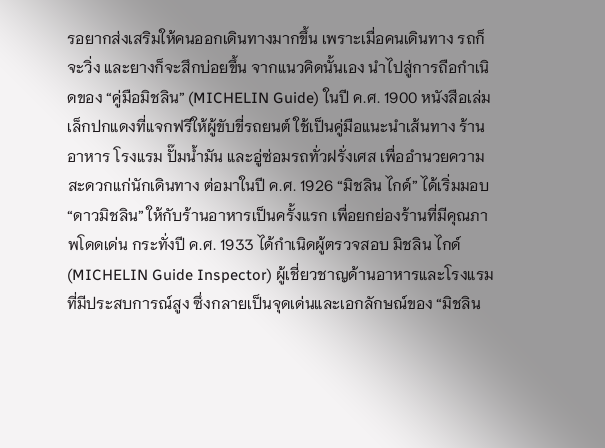รอยากส่งเสริมให้คนออกเดินทางมากขึ้น เพราะเมื่อคนเดินทาง รถก็จะวิ่ง และยางก็จะสึกบ่อยขึ้น จากแนวคิดนั้นเอง นำไปสู่การถือกำเนิดของ “คู่มือมิชลิน” (MICHELIN Guide) ในปี ค.ศ. 1900 หนังสือเล่มเล็กปกแดงที่แจกฟรีให้ผู้ขับขี่รถยนต์ ใช้เป็นคู่มือแนะนำเส้นทาง ร้านอาหาร โรงแรม ปั๊มน้ำมัน และอู่ซ่อมรถทั่วฝรั่งเศส เพื่ออำนวยความสะดวกแก่นักเดินทาง ต่อมาในปี ค.ศ. 1926 “มิชลิน ไกด์” ได้เริ่มมอบ “ดาวมิชลิน” ให้กับร้านอาหารเป็นครั้งแรก เพื่อยกย่องร้านที่มีคุณภาพโดดเด่น กระทั่งปี ค.ศ. 1933 ได้กำเนิดผู้ตรวจสอบ มิชลิน ไกด์ (MICHELIN Guide Inspector) ผู้เชี่ยวชาญด้านอาหารและโรงแรมที่มีประสบการณ์สูง ซึ่งกลายเป็นจุดเด่นและเอกลักษณ์ของ “มิชลิน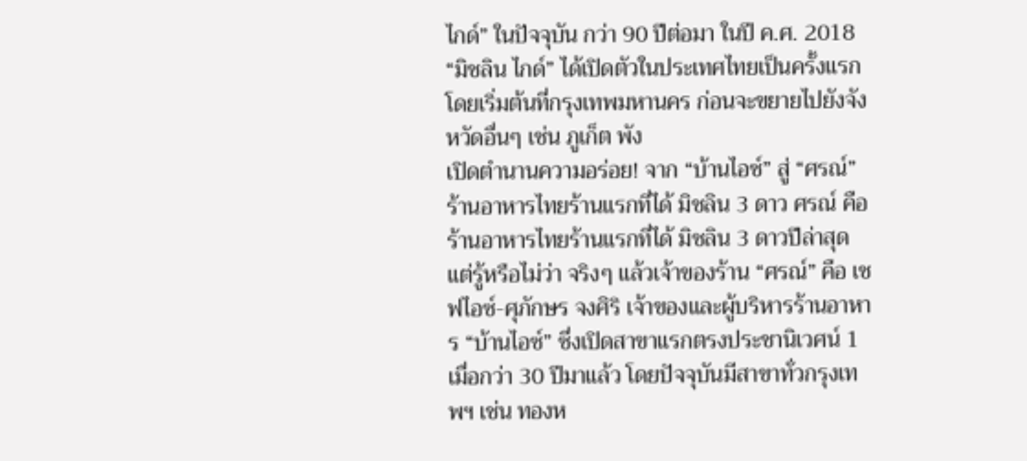ไกด์” ในปัจจุบัน กว่า 90 ปีต่อมา ในปี ค.ศ. 2018 “มิชลิน ไกด์” ได้เปิดตัวในประเทศไทยเป็นครั้งแรก โดยเริ่มต้นที่กรุงเทพมหานคร ก่อนจะขยายไปยังจังหวัดอื่นๆ เช่น ภูเก็ต พัง
เปิดตำนานความอร่อย! จาก “บ้านไอซ์” สู่ “ศรณ์” ร้านอาหารไทยร้านแรกที่ได้ มิชลิน 3 ดาว ศรณ์ คือร้านอาหารไทยร้านแรกที่ได้ มิชลิน 3 ดาวปีล่าสุด แต่รู้หรือไม่ว่า จริงๆ แล้วเจ้าของร้าน “ศรณ์” คือ เชฟไอซ์-ศุภักษร จงศิริ เจ้าของและผู้บริหารร้านอาหาร “บ้านไอซ์” ซึ่งเปิดสาขาแรกตรงประชานิเวศน์ 1 เมื่อกว่า 30 ปีมาแล้ว โดยปัจจุบันมีสาขาทั่วกรุงเทพฯ เช่น ทองห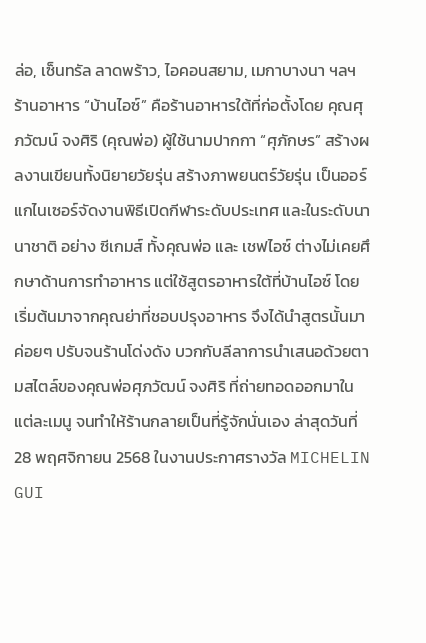ล่อ, เซ็นทรัล ลาดพร้าว, ไอคอนสยาม, เมกาบางนา ฯลฯ ร้านอาหาร “บ้านไอซ์” คือร้านอาหารใต้ที่ก่อตั้งโดย คุณศุภวัฒน์ จงศิริ (คุณพ่อ) ผู้ใช้นามปากกา “ศุภักษร” สร้างผลงานเขียนทั้งนิยายวัยรุ่น สร้างภาพยนตร์วัยรุ่น เป็นออร์แกไนเซอร์จัดงานพิธีเปิดกีฬาระดับประเทศ และในระดับนานาชาติ อย่าง ซีเกมส์ ทั้งคุณพ่อ และ เชฟไอซ์ ต่างไม่เคยศึกษาด้านการทำอาหาร แต่ใช้สูตรอาหารใต้ที่บ้านไอซ์ โดยเริ่มต้นมาจากคุณย่าที่ชอบปรุงอาหาร จึงได้นำสูตรนั้นมาค่อยๆ ปรับจนร้านโด่งดัง บวกกับลีลาการนำเสนอด้วยตามสไตล์ของคุณพ่อศุภวัฒน์ จงศิริ ที่ถ่ายทอดออกมาในแต่ละเมนู จนทำให้ร้านกลายเป็นที่รู้จักนั่นเอง ล่าสุดวันที่ 28 พฤศจิกายน 2568 ในงานประกาศรางวัล MICHELIN GUI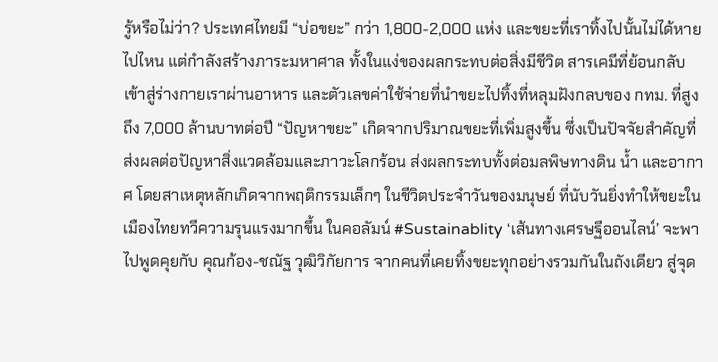รู้หรือไม่ว่า? ประเทศไทยมี “บ่อขยะ” กว่า 1,800-2,000 แห่ง และขยะที่เราทิ้งไปนั้นไม่ได้หายไปไหน แต่กำลังสร้างภาระมหาศาล ทั้งในแง่ของผลกระทบต่อสิ่งมีชีวิต สารเคมีที่ย้อนกลับเข้าสู่ร่างกายเราผ่านอาหาร และตัวเลขค่าใช้จ่ายที่นำขยะไปทิ้งที่หลุมฝังกลบของ กทม. ที่สูงถึง 7,000 ล้านบาทต่อปี “ปัญหาขยะ” เกิดจากปริมาณขยะที่เพิ่มสูงขึ้น ซึ่งเป็นปัจจัยสำคัญที่ส่งผลต่อปัญหาสิ่งแวดล้อมและภาวะโลกร้อน ส่งผลกระทบทั้งต่อมลพิษทางดิน น้ำ และอากาศ โดยสาเหตุหลักเกิดจากพฤติกรรมเล็กๆ ในชีวิตประจำวันของมนุษย์ ที่นับวันยิ่งทำให้ขยะในเมืองไทยทวีความรุนแรงมากขึ้น ในคอลัมน์ #Sustainablity ‘เส้นทางเศรษฐีออนไลน์’ จะพาไปพูดคุยกับ คุณก้อง-ชณัฐ วุฒิวิกัยการ จากคนที่เคยทิ้งขยะทุกอย่างรวมกันในถังเดียว สู่จุด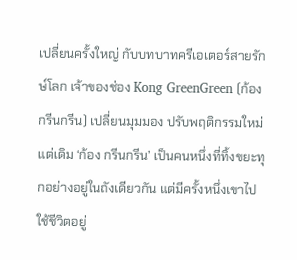เปลี่ยนครั้งใหญ่ กับบทบาทครีเอเตอร์สายรักษ์โลก เจ้าของช่อง Kong GreenGreen (ก้อง กรีนกรีน) เปลี่ยนมุมมอง ปรับพฤติกรรมใหม่ แต่เดิม ‘ก้อง กรีนกรีน’ เป็นคนหนึ่งที่ทิ้งขยะทุกอย่างอยู่ในถังเดียวกัน แต่มีครั้งหนึ่งเขาไปใช้ชีวิตอยู่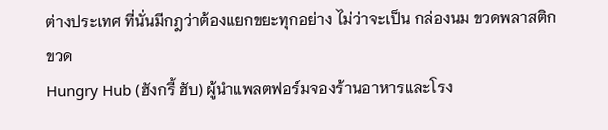ต่างประเทศ ที่นั่นมีกฎว่าต้องแยกขยะทุกอย่าง ไม่ว่าจะเป็น กล่องนม ขวดพลาสติก ขวด
Hungry Hub (ฮังกรี้ ฮับ) ผู้นำแพลตฟอร์มจองร้านอาหารและโรง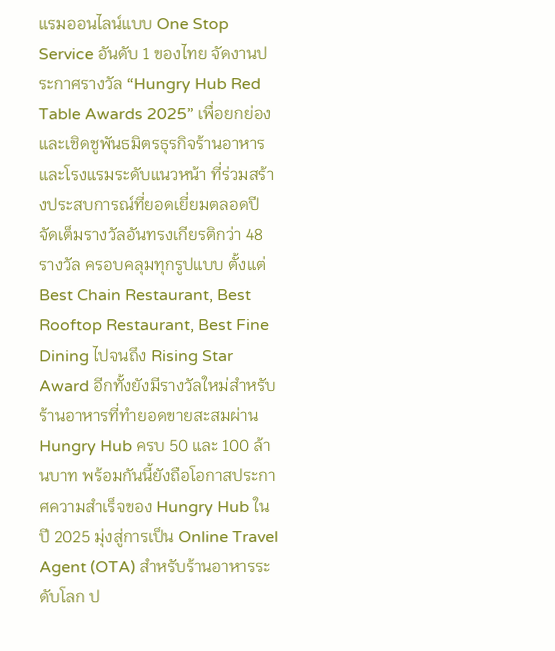แรมออนไลน์แบบ One Stop Service อันดับ 1 ของไทย จัดงานประกาศรางวัล “Hungry Hub Red Table Awards 2025” เพื่อยกย่องและเชิดชูพันธมิตรธุรกิจร้านอาหารและโรงแรมระดับแนวหน้า ที่ร่วมสร้างประสบการณ์ที่ยอดเยี่ยมตลอดปี จัดเต็มรางวัลอันทรงเกียรติกว่า 48 รางวัล ครอบคลุมทุกรูปแบบ ตั้งแต่ Best Chain Restaurant, Best Rooftop Restaurant, Best Fine Dining ไปจนถึง Rising Star Award อีกทั้งยังมีรางวัลใหม่สำหรับร้านอาหารที่ทำยอดขายสะสมผ่าน Hungry Hub ครบ 50 และ 100 ล้านบาท พร้อมกันนี้ยังถือโอกาสประกาศความสำเร็จของ Hungry Hub ในปี 2025 มุ่งสู่การเป็น Online Travel Agent (OTA) สำหรับร้านอาหารระดับโลก ป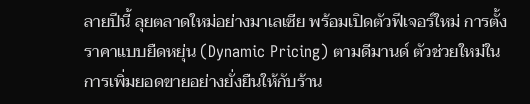ลายปีนี้ ลุยตลาดใหม่อย่างมาเลเซีย พร้อมเปิดตัวฟีเจอร์ใหม่ การตั้งราคาแบบยืดหยุ่น (Dynamic Pricing) ตามดีมานด์ ตัวช่วยใหม่ในการเพิ่มยอดขายอย่างยั่งยืนให้กับร้าน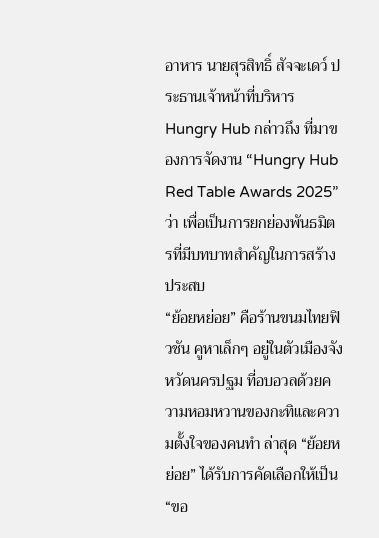อาหาร นายสุรสิทธิ์ สัจจะเดว์ ประธานเจ้าหน้าที่บริหาร Hungry Hub กล่าวถึง ที่มาของการจัดงาน “Hungry Hub Red Table Awards 2025” ว่า เพื่อเป็นการยกย่องพันธมิตรที่มีบทบาทสำคัญในการสร้างประสบ
“ย้อยหย่อย” คือร้านขนมไทยฟิวชัน คูหาเล็กๆ อยู่ในตัวเมืองจังหวัดนครปฐม ที่อบอวลด้วยความหอมหวานของกะทิและความตั้งใจของคนทำ ล่าสุด “ย้อยหย่อย” ได้รับการคัดเลือกให้เป็น “ขอ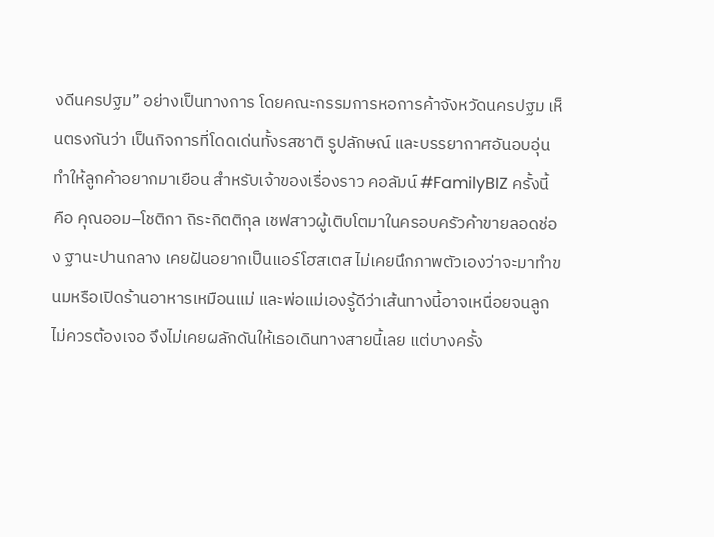งดีนครปฐม” อย่างเป็นทางการ โดยคณะกรรมการหอการค้าจังหวัดนครปฐม เห็นตรงกันว่า เป็นกิจการที่โดดเด่นทั้งรสชาติ รูปลักษณ์ และบรรยากาศอันอบอุ่น ทำให้ลูกค้าอยากมาเยือน สำหรับเจ้าของเรื่องราว คอลัมน์ #FamilyBIZ ครั้งนี้ คือ คุณออม–โชติกา ถิระกิตติกุล เชฟสาวผู้เติบโตมาในครอบครัวค้าขายลอดช่อง ฐานะปานกลาง เคยฝันอยากเป็นแอร์โฮสเตส ไม่เคยนึกภาพตัวเองว่าจะมาทำขนมหรือเปิดร้านอาหารเหมือนแม่ และพ่อแม่เองรู้ดีว่าเส้นทางนี้อาจเหนื่อยจนลูกไม่ควรต้องเจอ จึงไม่เคยผลักดันให้เธอเดินทางสายนี้เลย แต่บางครั้ง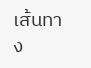เส้นทาง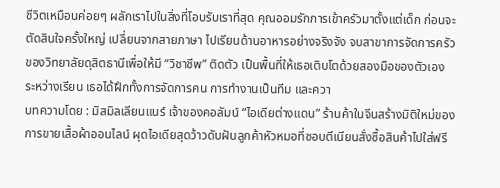ชีวิตเหมือนค่อยๆ ผลักเราไปในสิ่งที่โอบรับเราที่สุด คุณออมรักการเข้าครัวมาตั้งแต่เด็ก ก่อนจะตัดสินใจครั้งใหญ่ เปลี่ยนจากสายภาษา ไปเรียนด้านอาหารอย่างจริงจัง จบสาขาการจัดการครัวของวิทยาลัยดุสิตธานีเพื่อให้มี “วิชาชีพ” ติดตัว เป็นพื้นที่ให้เธอเติบโตด้วยสองมือของตัวเอง ระหว่างเรียน เธอได้ฝึกทั้งการจัดการคน การทำงานเป็นทีม และควา
บทความโดย : มิสมิลเลียนแนร์ เจ้าของคอลัมน์ “ไอเดียต่างแดน” ร้านค้าในจีนสร้างมิติใหม่ของการขายเสื้อผ้าออนไลน์ ผุดไอเดียสุดว้าวดับฝันลูกค้าหัวหมอที่ชอบตีเนียนสั่งซื้อสินค้าไปใส่ฟรี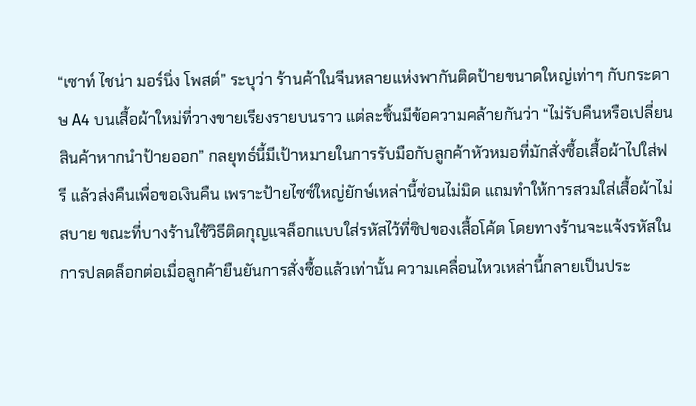“เซาท์ ไชน่า มอร์นิ่ง โพสต์” ระบุว่า ร้านค้าในจีนหลายแห่งพากันติดป้ายขนาดใหญ่เท่าๆ กับกระดาษ A4 บนเสื้อผ้าใหม่ที่วางขายเรียงรายบนราว แต่ละชิ้นมีข้อความคล้ายกันว่า “ไม่รับคืนหรือเปลี่ยนสินค้าหากนำป้ายออก” กลยุทธ์นี้มีเป้าหมายในการรับมือกับลูกค้าหัวหมอที่มักสั่งซื้อเสื้อผ้าไปใส่ฟรี แล้วส่งคืนเพื่อขอเงินคืน เพราะป้ายไซซ์ใหญ่ยักษ์เหล่านี้ซ่อนไม่มิด แถมทำให้การสวมใส่เสื้อผ้าไม่สบาย ขณะที่บางร้านใช้วิธีติดกุญแจล็อกแบบใส่รหัสไว้ที่ซิปของเสื้อโค้ต โดยทางร้านจะแจ้งรหัสในการปลดล็อกต่อเมื่อลูกค้ายืนยันการสั่งซื้อแล้วเท่านั้น ความเคลื่อนไหวเหล่านี้กลายเป็นประ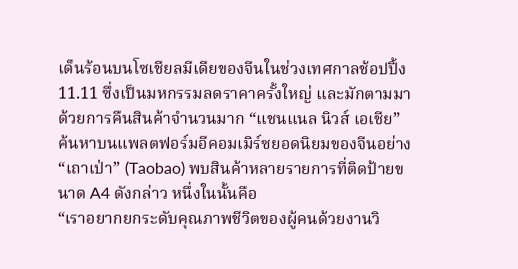เด็นร้อนบนโซเชียลมีเดียของจีนในช่วงเทศกาลช้อปปิ้ง 11.11 ซึ่งเป็นมหกรรมลดราคาครั้งใหญ่ และมักตามมาด้วยการคืนสินค้าจำนวนมาก “แชนแนล นิวส์ เอเชีย” ค้นหาบนแพลตฟอร์มอีคอมเมิร์ซยอดนิยมของจีนอย่าง “เถาเป่า” (Taobao) พบสินค้าหลายรายการที่ติดป้ายขนาด A4 ดังกล่าว หนึ่งในนั้นคือ
“เราอยากยกระดับคุณภาพชีวิตของผู้คนด้วยงานวิ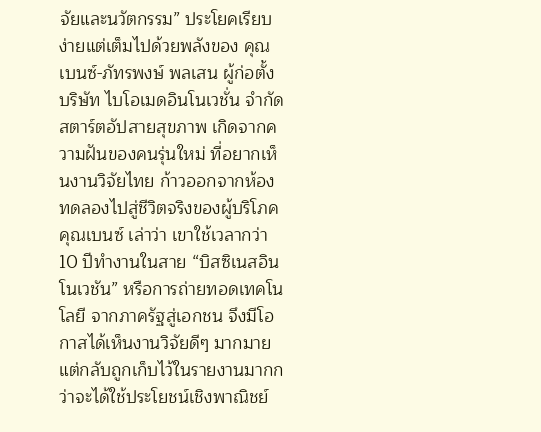จัยและนวัตกรรม” ประโยคเรียบง่ายแต่เต็มไปด้วยพลังของ คุณเบนซ์-ภัทรพงษ์ พลเสน ผู้ก่อตั้ง บริษัท ไบโอเมดอินโนเวชั่น จำกัด สตาร์ตอัปสายสุขภาพ เกิดจากความฝันของคนรุ่นใหม่ ที่อยากเห็นงานวิจัยไทย ก้าวออกจากห้องทดลองไปสู่ชีวิตจริงของผู้บริโภค คุณเบนซ์ เล่าว่า เขาใช้เวลากว่า 10 ปีทำงานในสาย “บิสซิเนสอินโนเวชัน” หรือการถ่ายทอดเทคโนโลยี จากภาครัฐสู่เอกชน จึงมีโอกาสได้เห็นงานวิจัยดีๆ มากมาย แต่กลับถูกเก็บไว้ในรายงานมากกว่าจะได้ใช้ประโยชน์เชิงพาณิชย์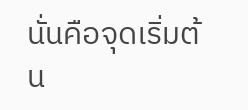นั่นคือจุดเริ่มต้น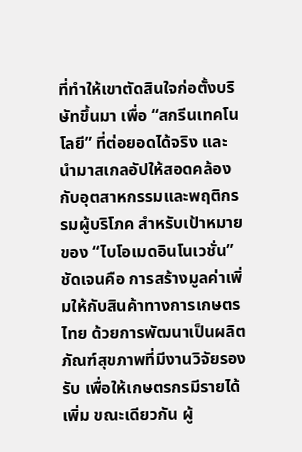ที่ทำให้เขาตัดสินใจก่อตั้งบริษัทขึ้นมา เพื่อ “สกรีนเทคโนโลยี” ที่ต่อยอดได้จริง และนำมาสเกลอัปให้สอดคล้องกับอุตสาหกรรมและพฤติกรรมผู้บริโภค สำหรับเป้าหมายของ “ไบโอเมดอินโนเวชั่น” ชัดเจนคือ การสร้างมูลค่าเพิ่มให้กับสินค้าทางการเกษตรไทย ด้วยการพัฒนาเป็นผลิตภัณฑ์สุขภาพที่มีงานวิจัยรองรับ เพื่อให้เกษตรกรมีรายได้เพิ่ม ขณะเดียวกัน ผู้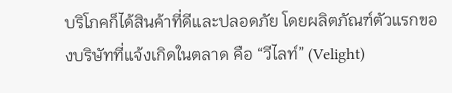บริโภคก็ได้สินค้าที่ดีและปลอดภัย โดยผลิตภัณฑ์ตัวแรกของบริษัทที่แจ้งเกิดในตลาด คือ “วีไลท์” (Velight)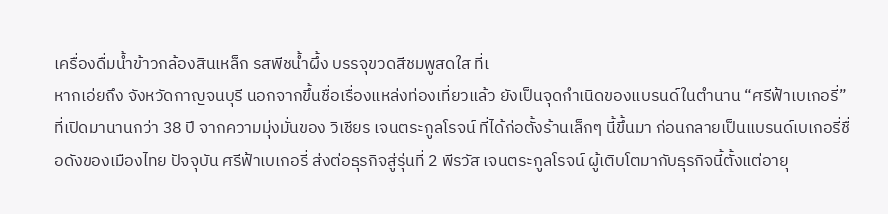เครื่องดื่มน้ำข้าวกล้องสินเหล็ก รสพีชน้ำผึ้ง บรรจุขวดสีชมพูสดใส ที่เ
หากเอ่ยถึง จังหวัดกาญจนบุรี นอกจากขึ้นชื่อเรื่องแหล่งท่องเที่ยวแล้ว ยังเป็นจุดกำเนิดของแบรนด์ในตำนาน “ศรีฟ้าเบเกอรี่” ที่เปิดมานานกว่า 38 ปี จากความมุ่งมั่นของ วิเชียร เจนตระกูลโรจน์ ที่ได้ก่อตั้งร้านเล็กๆ นี้ขึ้นมา ก่อนกลายเป็นแบรนด์เบเกอรี่ชื่อดังของเมืองไทย ปัจจุบัน ศรีฟ้าเบเกอรี่ ส่งต่อธุรกิจสู่รุ่นที่ 2 พีรวัส เจนตระกูลโรจน์ ผู้เติบโตมากับธุรกิจนี้ตั้งแต่อายุ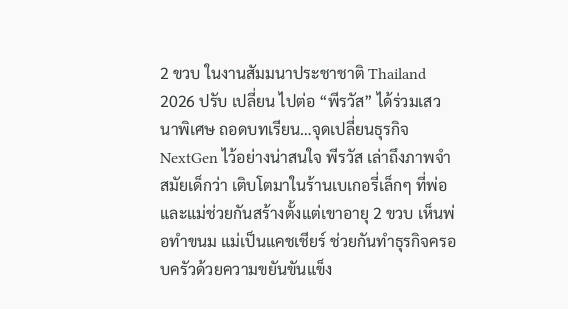2 ขวบ ในงานสัมมนาประชาชาติ Thailand 2026 ปรับ เปลี่ยน ไปต่อ “พีรวัส” ได้ร่วมเสวนาพิเศษ ถอดบทเรียน…จุดเปลี่ยนธุรกิจ NextGen ไว้อย่างน่าสนใจ พีรวัส เล่าถึงภาพจำสมัยเด็กว่า เติบโตมาในร้านเบเกอรี่เล็กๆ ที่พ่อและแม่ช่วยกันสร้างตั้งแต่เขาอายุ 2 ขวบ เห็นพ่อทำขนม แม่เป็นแคชเชียร์ ช่วยกันทำธุรกิจครอบครัวด้วยความขยันขันแข็ง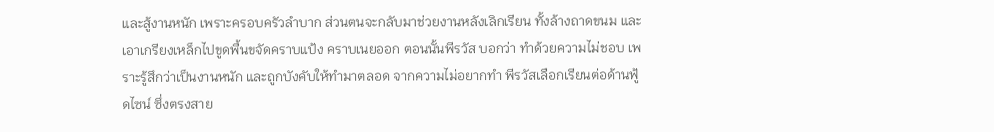และสู้งานหนัก เพราะครอบครัวลำบาก ส่วนตนจะกลับมาช่วยงานหลังเลิกเรียน ทั้งล้างถาดขนม และเอาเกรียงเหล็กไปขูดพื้นขจัดคราบแป้ง คราบเนยออก ตอนนั้นพีรวัส บอกว่า ทำด้วยความไม่ชอบ เพราะรู้สึกว่าเป็นงานหนัก และถูกบังคับให้ทำมาตลอด จากความไม่อยากทำ พีรวัสเลือกเรียนต่อด้านฟู้ดไซน์ ซึ่งตรงสาย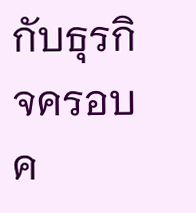กับธุรกิจครอบค